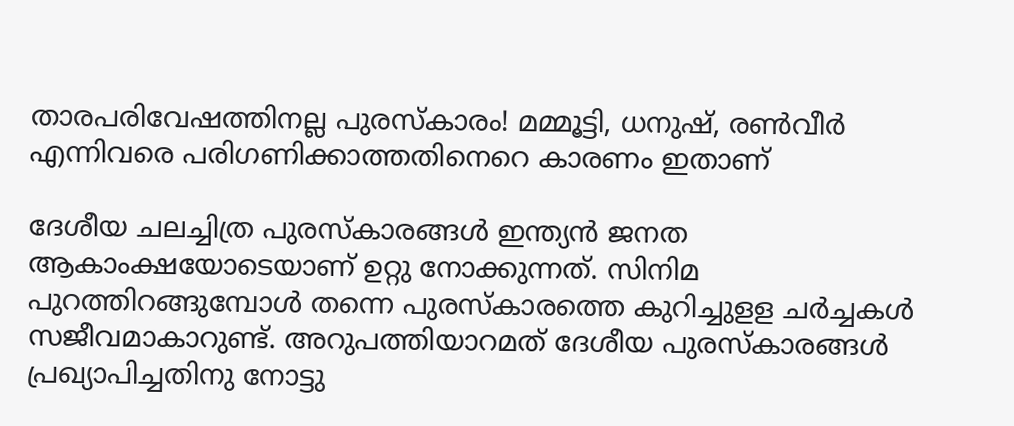താരപരിവേഷത്തിനല്ല പുരസ്‌കാരം! മമ്മൂട്ടി, ധനുഷ്, രണ്‍വീര്‍ എന്നിവരെ പരിഗണിക്കാത്തതിനെ‍റെ കാരണം ഇതാണ്

ദേശീയ ചലച്ചിത്ര പുരസ്കാരങ്ങൾ ഇന്ത്യൻ ജനത ആകാംക്ഷയോടെയാണ് ഉറ്റു നോക്കുന്നത്. സിനിമ പുറത്തിറങ്ങുമ്പോൾ തന്നെ പുരസ്കാരത്തെ കുറിച്ചുളള ചർച്ചകൾ സജീവമാകാറുണ്ട്. അറുപത്തിയാറമത് ദേശീയ പുരസ്കാരങ്ങൾ പ്രഖ്യാപിച്ചതിനു നോട്ടു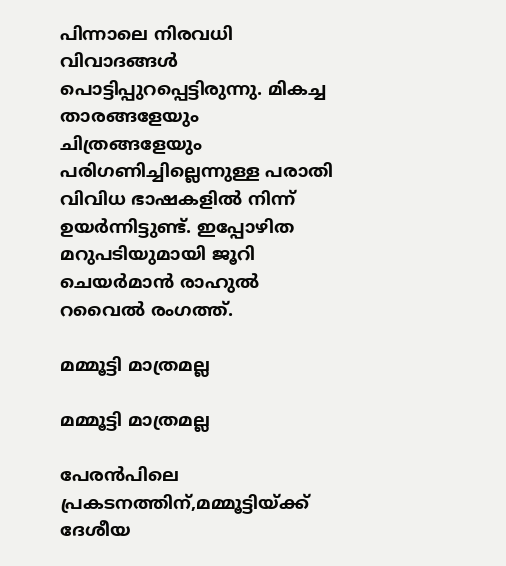പിന്നാലെ നിരവധി വിവാദങ്ങൾ പൊട്ടിപ്പുറപ്പെട്ടിരുന്നു. മികച്ച താരങ്ങളേയും ചിത്രങ്ങളേയും പരിഗണിച്ചില്ലെന്നുള്ള പരാതി വിവിധ ഭാഷകളിൽ നിന്ന് ഉയർന്നിട്ടുണ്ട്. ഇപ്പോഴിത മറുപടിയുമായി ജൂറി ചെയർമാൻ രാഹുല്‍ റവൈല്‍ രംഗത്ത്.

മമ്മൂട്ടി മാത്രമല്ല

മമ്മൂട്ടി മാത്രമല്ല

പേരൻപിലെ പ്രകടനത്തിന്,മമ്മൂട്ടിയ്ക്ക് ദേശീയ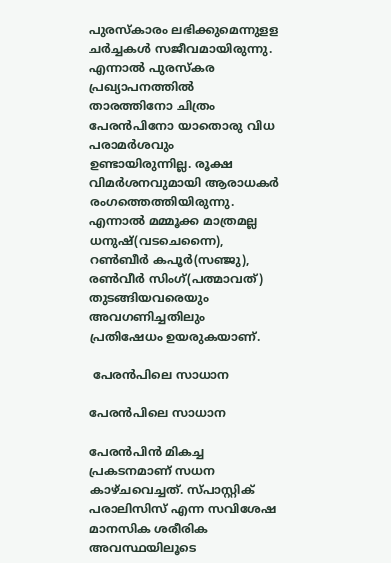പുരസ്കാരം ലഭിക്കുമെന്നുളള ചർച്ചകൾ സജീവമായിരുന്നു. എന്നാൽ പുരസ്കര പ്രഖ്യാപനത്തിൽ താരത്തിനോ ചിത്രം പേരൻപിനോ യാതൊരു വിധ പരാമർശവും ഉണ്ടായിരുന്നില്ല. രൂക്ഷ വിമർശനവുമായി ആരാധകർ രംഗത്തെത്തിയിരുന്നു. എന്നാൽ മമ്മൂക്ക മാത്രമല്ല ധനുഷ്(വടചെന്നൈ), റണ്‍ബീര്‍ കപൂര്‍(സഞ്ജു), രണ്‍വീര്‍ സിംഗ്(പത്മാവത്) തുടങ്ങിയവരെയും അവഗണിച്ചതിലും പ്രതിഷേധം ഉയരുകയാണ്.

 പേരൻപിലെ സാധാന

പേരൻപിലെ സാധാന

പേരൻപിൻ മികച്ച പ്രകടനമാണ് സധന കാഴ്ചവെച്ചത്. സ്പാസ്റ്റിക് പരാലിസിസ് എന്ന സവിശേഷ മാനസിക ശരീരിക അവസ്ഥയിലൂടെ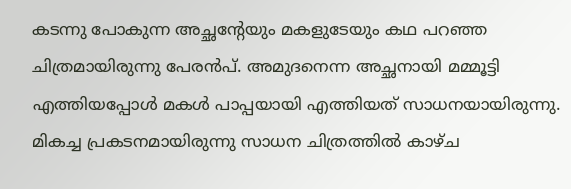കടന്നു പോകുന്ന അച്ഛന്റേയും മകളുടേയും കഥ പറഞ്ഞ ചിത്രമായിരുന്നു പേരൻപ്. അമുദനെന്ന അച്ഛനായി മമ്മൂട്ടി എത്തിയപ്പോൾ മകൾ പാപ്പയായി എത്തിയത് സാധനയായിരുന്നു. മികച്ച പ്രകടനമായിരുന്നു സാധന ചിത്രത്തിൽ കാഴ്ച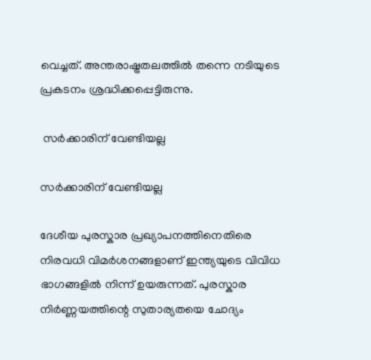വെച്ചത്. അന്തരാഷ്ട്രതലത്തിൽ തന്നെ നടിയുടെ പ്രകടനം ശ്രദ്ധിക്കപ്പെട്ടിരുന്നു.

 സർക്കാരിന് വേണ്ടിയല്ല

സർക്കാരിന് വേണ്ടിയല്ല

ദേശീയ പുരസ്കാര പ്രഖ്യാപനത്തിനെതിരെ നിരവധി വിമർശനങ്ങളാണ് ഇന്ത്യയുടെ വിവിധ ഭാഗങ്ങളിൽ നിന്ന് ഉയരുന്നത്. പുരസ്കാര നിർണ്ണയത്തിന്റെ സുതാര്യതയെ ചോദ്യം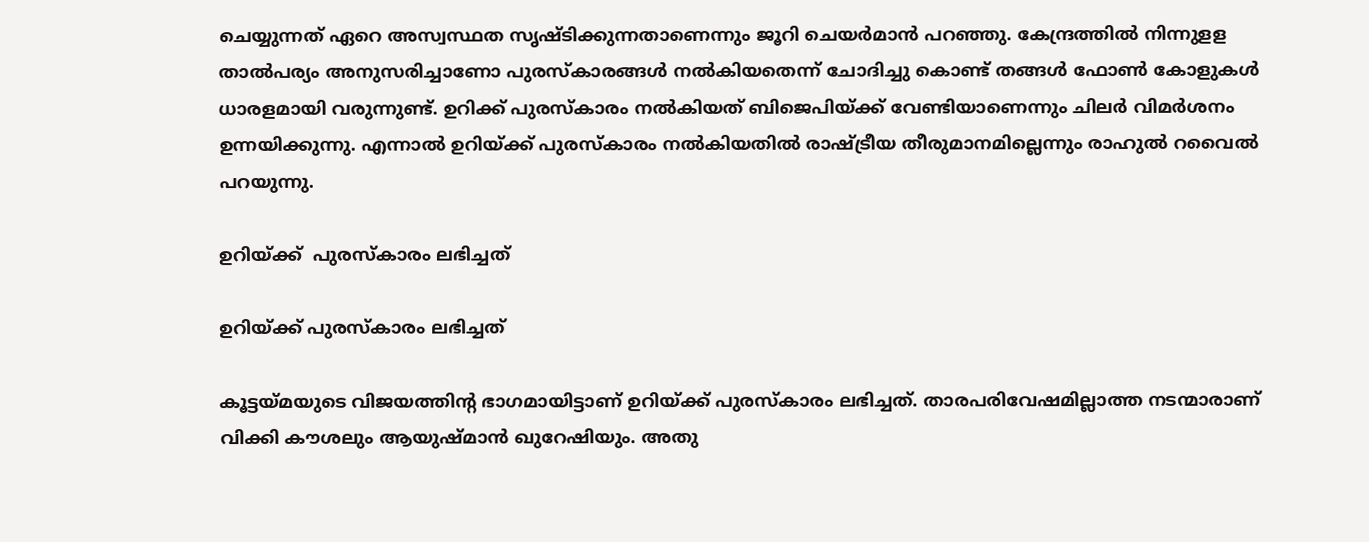ചെയ്യുന്നത് ഏറെ അസ്വസ്ഥത സൃഷ്ടിക്കുന്നതാണെന്നും ജൂറി ചെയർമാൻ പറഞ്ഞു. കേന്ദ്രത്തിൽ നിന്നുളള താൽപര്യം അനുസരിച്ചാണോ പുരസ്കാരങ്ങൾ നൽകിയതെന്ന് ചോദിച്ചു കൊണ്ട് തങ്ങൾ ഫോൺ കോളുകൾ ധാരളമായി വരുന്നുണ്ട്. ഉറിക്ക് പുരസ്‌കാരം നല്‍കിയത് ബിജെപിയ്ക്ക് വേണ്ടിയാണെന്നും ചിലര്‍ വിമര്‍ശനം ഉന്നയിക്കുന്നു. എന്നാല്‍ ഉറിയ്ക്ക് പുരസ്കാരം നൽകിയതിൽ രാഷ്ട്രീയ തീരുമാനമില്ലെന്നും രാഹുല്‍ റവൈല്‍ പറയുന്നു.

ഉറിയ്ക്ക്  പുരസ്കാരം ലഭിച്ചത്

ഉറിയ്ക്ക് പുരസ്കാരം ലഭിച്ചത്

കൂട്ടയ്മയുടെ വിജയത്തിന്റ ഭാഗമായിട്ടാണ് ഉറിയ്ക്ക് പുരസ്കാരം ലഭിച്ചത്. താരപരിവേഷമില്ലാത്ത നടന്മാരാണ് വിക്കി കൗശലും ആയുഷ്മാൻ ഖുറേഷിയും. അതു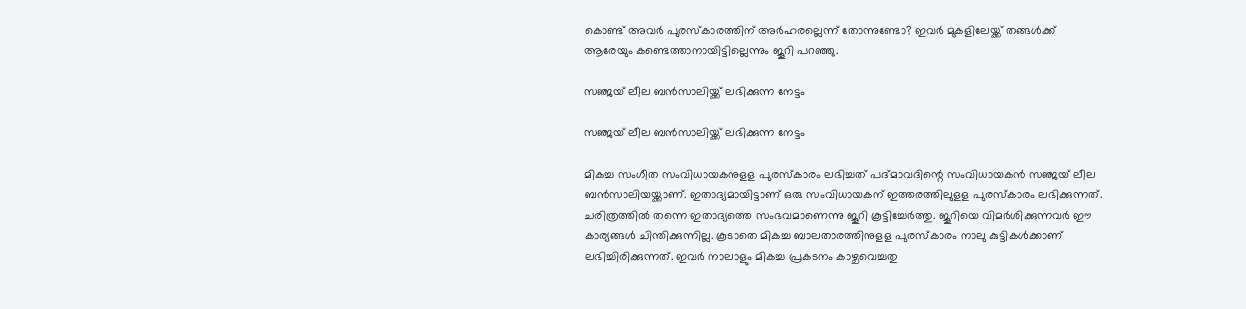കൊണ്ട് അവർ പുരസ്കാരത്തിന് അർഹരല്ലെന്ന് തോന്നുണ്ടോ? ഇവർ മുകളിലേയ്ക്ക് തങ്ങൾക്ക് ആരേയും കണ്ടെത്താനായിട്ടില്ലെന്നും ജൂറി പറഞ്ഞു.

സഞ്ജയ് ലീല ബൻസാലിയ്ക്ക് ലഭിക്കുന്ന നേട്ടം

സഞ്ജയ് ലീല ബൻസാലിയ്ക്ക് ലഭിക്കുന്ന നേട്ടം

മികച്ച സംഗീത സംവിധായകനുളള പുരസ്കാരം ലഭിച്ചത് പദ്മാവദിന്റെ സംവിധായകൻ സഞ്ജയ് ലീല ബൻസാലിയയ്ക്കാണ്. ഇതാദ്യമായിട്ടാണ് ഒരു സംവിധായകന് ഇത്തരത്തിലുളള പുരസ്കാരം ലഭിക്കുന്നത്. ചരിത്രത്തിൽ തന്നെ ഇതാദ്യത്തെ സംഭവമാണെന്നു ജൂറി കൂട്ടിച്ചേർത്തു. ജൂറിയെ വിമർശിക്കുന്നവർ ഈ കാര്യങ്ങൾ ചിന്തിക്കുന്നില്ല. കൂടാതെ മികച്ച ബാലതാരത്തിനുളള പുരസ്കാരം നാലു കുട്ടികൾക്കാണ് ലഭിച്ചിരിക്കുന്നത്. ഇവർ നാലാളും മികച്ച പ്രകടനം കാഴ്ചവെച്ചതു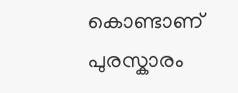കൊണ്ടാണ് പുരസ്കാരം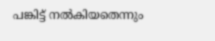പങ്കിട്ട് നൽകിയതെന്നും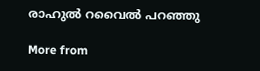രാഹുല്‍ റവൈല്‍ പറഞ്ഞു

More from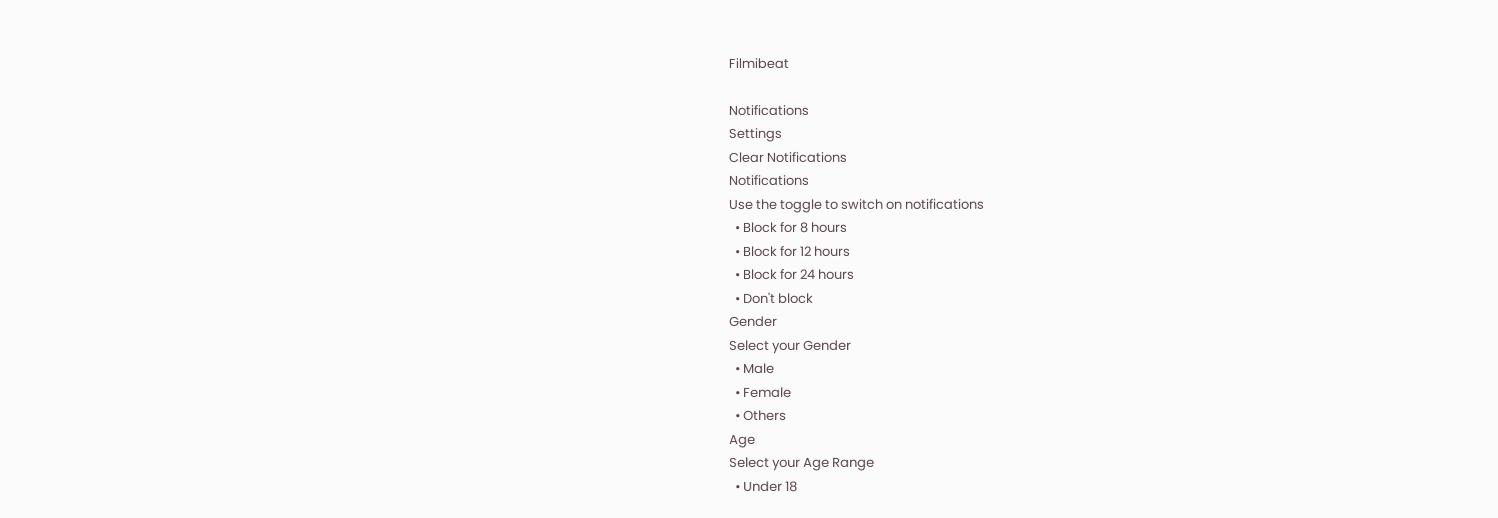Filmibeat

Notifications
Settings
Clear Notifications
Notifications
Use the toggle to switch on notifications
  • Block for 8 hours
  • Block for 12 hours
  • Block for 24 hours
  • Don't block
Gender
Select your Gender
  • Male
  • Female
  • Others
Age
Select your Age Range
  • Under 18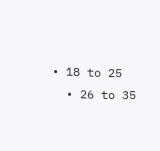• 18 to 25
  • 26 to 35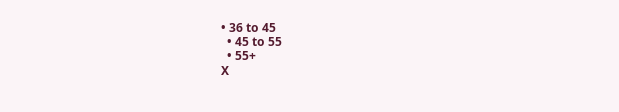• 36 to 45
  • 45 to 55
  • 55+
X